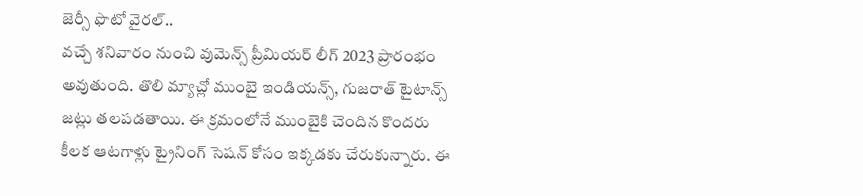జెర్సీ ఫొటో వైరల్..
వచ్చే శనివారం నుంచి వుమెన్స్ ప్రీమియర్ లీగ్ 2023 ప్రారంభం అవుతుంది. తొలి మ్యాచ్లో ముంబై ఇండియన్స్, గుజరాత్ టైటాన్స్ జట్లు తలపడతాయి. ఈ క్రమంలోనే ముంబైకి చెందిన కొందరు కీలక ఆటగాళ్లు ట్రైనింగ్ సెషన్ కోసం ఇక్కడకు చేరుకున్నారు. ఈ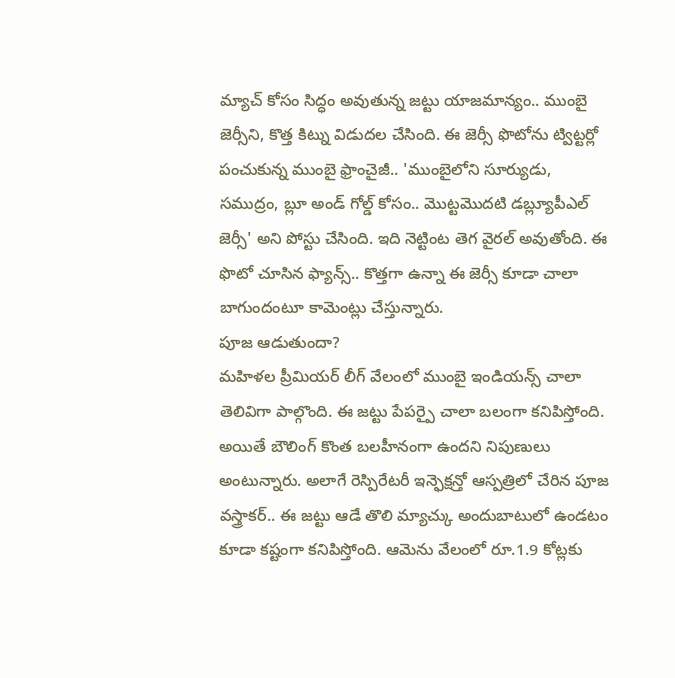మ్యాచ్ కోసం సిద్ధం అవుతున్న జట్టు యాజమాన్యం.. ముంబై జెర్సీని, కొత్త కిట్ను విడుదల చేసింది. ఈ జెర్సీ ఫొటోను ట్విట్టర్లో పంచుకున్న ముంబై ఫ్రాంచైజీ.. 'ముంబైలోని సూర్యుడు, సముద్రం, బ్లూ అండ్ గోల్డ్ కోసం.. మొట్టమొదటి డబ్ల్యూపీఎల్ జెర్సీ' అని పోస్టు చేసింది. ఇది నెట్టింట తెగ వైరల్ అవుతోంది. ఈ ఫొటో చూసిన ఫ్యాన్స్.. కొత్తగా ఉన్నా ఈ జెర్సీ కూడా చాలా బాగుందంటూ కామెంట్లు చేస్తున్నారు.
పూజ ఆడుతుందా?
మహిళల ప్రీమియర్ లీగ్ వేలంలో ముంబై ఇండియన్స్ చాలా తెలివిగా పాల్గొంది. ఈ జట్టు పేపర్పై చాలా బలంగా కనిపిస్తోంది. అయితే బౌలింగ్ కొంత బలహీనంగా ఉందని నిపుణులు అంటున్నారు. అలాగే రెస్పిరేటరీ ఇన్ఫెక్షన్తో ఆస్పత్రిలో చేరిన పూజ వస్త్రాకర్.. ఈ జట్టు ఆడే తొలి మ్యాచ్కు అందుబాటులో ఉండటం కూడా కష్టంగా కనిపిస్తోంది. ఆమెను వేలంలో రూ.1.9 కోట్లకు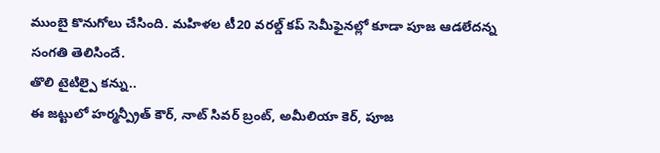ముంబై కొనుగోలు చేసింది. మహిళల టీ20 వరల్డ్ కప్ సెమీఫైనల్లో కూడా పూజ ఆడలేదన్న సంగతి తెలిసిందే.
తొలి టైటిల్పై కన్ను..
ఈ జట్టులో హర్మన్ప్రీత్ కౌర్, నాట్ సివర్ బ్రంట్, అమీలియా కెర్, పూజ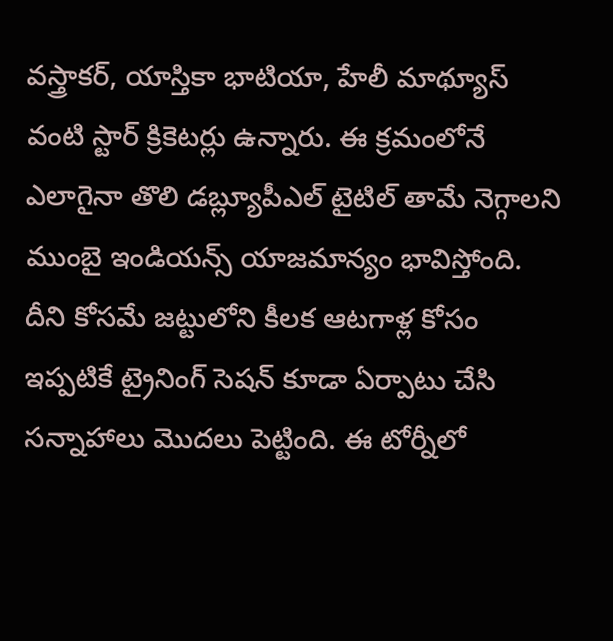వస్త్రాకర్, యాస్తికా భాటియా, హేలీ మాథ్యూస్ వంటి స్టార్ క్రికెటర్లు ఉన్నారు. ఈ క్రమంలోనే ఎలాగైనా తొలి డబ్ల్యూపీఎల్ టైటిల్ తామే నెగ్గాలని ముంబై ఇండియన్స్ యాజమాన్యం భావిస్తోంది. దీని కోసమే జట్టులోని కీలక ఆటగాళ్ల కోసం ఇప్పటికే ట్రైనింగ్ సెషన్ కూడా ఏర్పాటు చేసి సన్నాహాలు మొదలు పెట్టింది. ఈ టోర్నీలో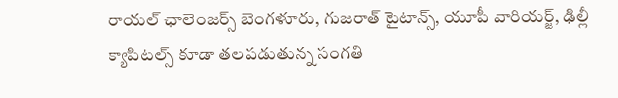రాయల్ ఛాలెంజర్స్ బెంగళూరు, గుజరాత్ టైటాన్స్, యూపీ వారియర్జ్, ఢిల్లీ క్యాపిటల్స్ కూడా తలపడుతున్న సంగతి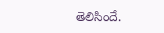తెలిసిందే.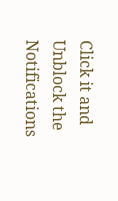Click it and Unblock the Notifications